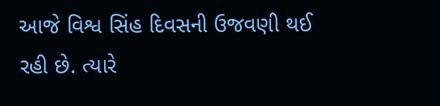આજે વિશ્વ સિંહ દિવસની ઉજવણી થઈ રહી છે. ત્યારે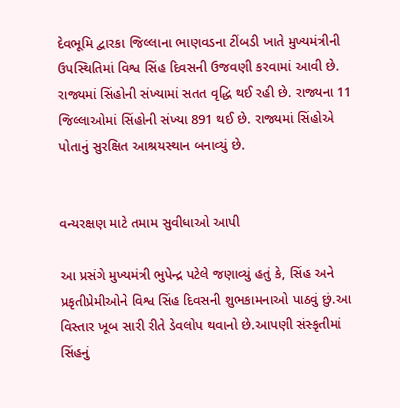દેવભૂમિ દ્વારકા જિલ્લાના ભાણવડના ટીંબડી ખાતે મુખ્યમંત્રીની ઉપસ્થિતિમાં વિશ્વ સિંહ દિવસની ઉજવણી કરવામાં આવી છે. રાજ્યમાં સિંહોની સંખ્યામાં સતત વૃદ્ધિ થઈ રહી છે. રાજ્યના 11 જિલ્લાઓમાં સિંહોની સંખ્યા 891 થઈ છે. રાજ્યમાં સિંહોએ પોતાનું સુરક્ષિત આશ્રયસ્થાન બનાવ્યું છે.


વન્યરક્ષણ માટે તમામ સુવીધાઓ આપી

આ પ્રસંગે મુખ્યમંત્રી ભુપેન્દ્ર પટેલે જણાવ્યું હતું કે, સિંહ અને પ્રકૃતીપ્રેમીઓને વિશ્વ સિંહ દિવસની શુભકામનાઓ પાઠવું છું.આ વિસ્તાર ખૂબ સારી રીતે ડેવલોપ થવાનો છે.આપણી સંસ્કૃતીમાં સિંહનું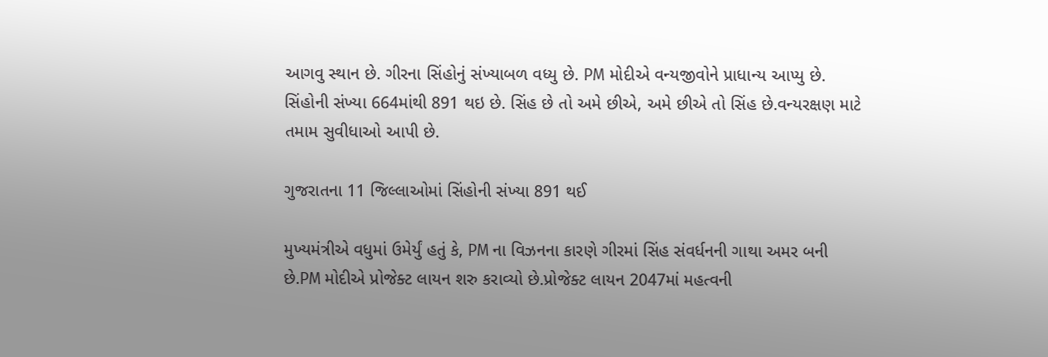આગવુ સ્થાન છે. ગીરના સિંહોનું સંખ્યાબળ વધ્યુ છે. PM મોદીએ વન્યજીવોને પ્રાધાન્ય આપ્યુ છે. સિંહોની સંખ્યા 664માંથી 891 થઇ છે. સિંહ છે તો અમે છીએ, અમે છીએ તો સિંહ છે.વન્યરક્ષણ માટે તમામ સુવીધાઓ આપી છે.

ગુજરાતના 11 જિલ્લાઓમાં સિંહોની સંખ્યા 891 થઈ

મુખ્યમંત્રીએ વધુમાં ઉમેર્યું હતું કે, PM ના વિઝનના કારણે ગીરમાં સિંહ સંવર્ધનની ગાથા અમર બની છે.PM મોદીએ પ્રોજેક્ટ લાયન શરુ કરાવ્યો છે.પ્રોજેક્ટ લાયન 2047માં મહત્વની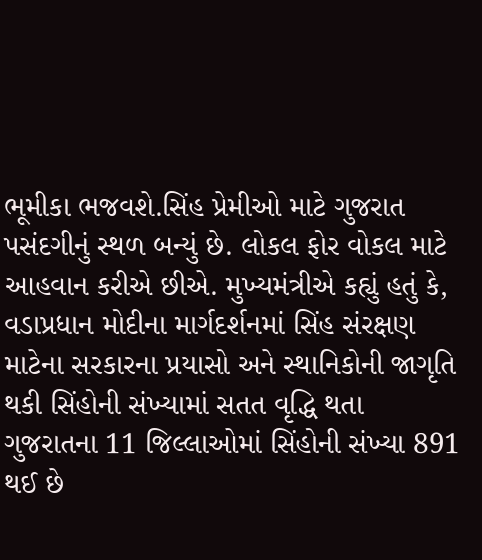ભૂમીકા ભજવશે.સિંહ પ્રેમીઓ માટે ગુજરાત પસંદગીનું સ્થળ બન્યું છે. લોકલ ફોર વોકલ માટે આહવાન કરીએ છીએ. મુખ્યમંત્રીએ કહ્યું હતું કે, વડાપ્રધાન મોદીના માર્ગદર્શનમાં સિંહ સંરક્ષણ માટેના સરકારના પ્રયાસો અને સ્થાનિકોની જાગૃતિ થકી સિંહોની સંખ્યામાં સતત વૃદ્ધિ થતા ગુજરાતના 11 જિલ્લાઓમાં સિંહોની સંખ્યા 891 થઈ છે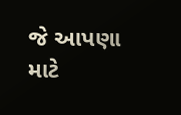જે આપણા માટે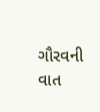ગૌરવની વાત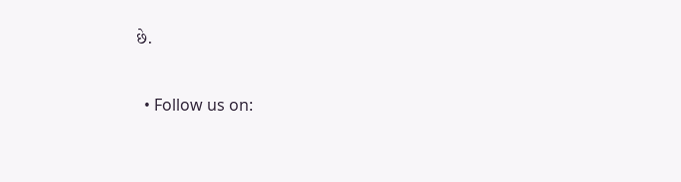છે.


  • Follow us on: